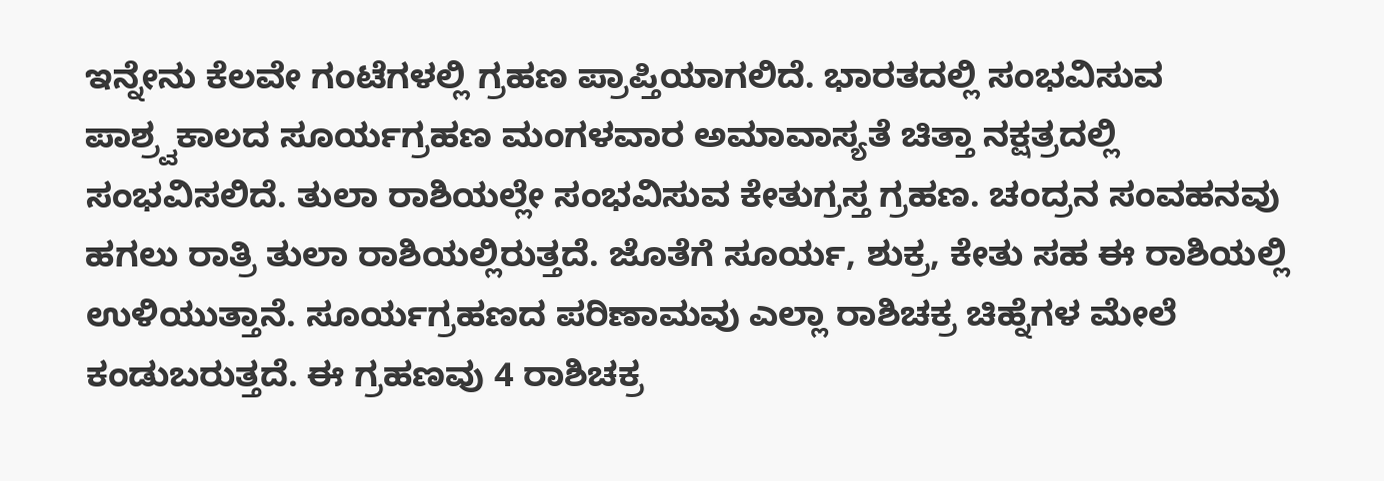ಇನ್ನೇನು ಕೆಲವೇ ಗಂಟೆಗಳಲ್ಲಿ ಗ್ರಹಣ ಪ್ರಾಪ್ತಿಯಾಗಲಿದೆ. ಭಾರತದಲ್ಲಿ ಸಂಭವಿಸುವ ಪಾಶ್ರ್ವಕಾಲದ ಸೂರ್ಯಗ್ರಹಣ ಮಂಗಳವಾರ ಅಮಾವಾಸ್ಯತೆ ಚಿತ್ತಾ ನಕ್ಷತ್ರದಲ್ಲಿ ಸಂಭವಿಸಲಿದೆ. ತುಲಾ ರಾಶಿಯಲ್ಲೇ ಸಂಭವಿಸುವ ಕೇತುಗ್ರಸ್ತ ಗ್ರಹಣ. ಚಂದ್ರನ ಸಂವಹನವು ಹಗಲು ರಾತ್ರಿ ತುಲಾ ರಾಶಿಯಲ್ಲಿರುತ್ತದೆ. ಜೊತೆಗೆ ಸೂರ್ಯ, ಶುಕ್ರ, ಕೇತು ಸಹ ಈ ರಾಶಿಯಲ್ಲಿ ಉಳಿಯುತ್ತಾನೆ. ಸೂರ್ಯಗ್ರಹಣದ ಪರಿಣಾಮವು ಎಲ್ಲಾ ರಾಶಿಚಕ್ರ ಚಿಹ್ನೆಗಳ ಮೇಲೆ ಕಂಡುಬರುತ್ತದೆ. ಈ ಗ್ರಹಣವು 4 ರಾಶಿಚಕ್ರ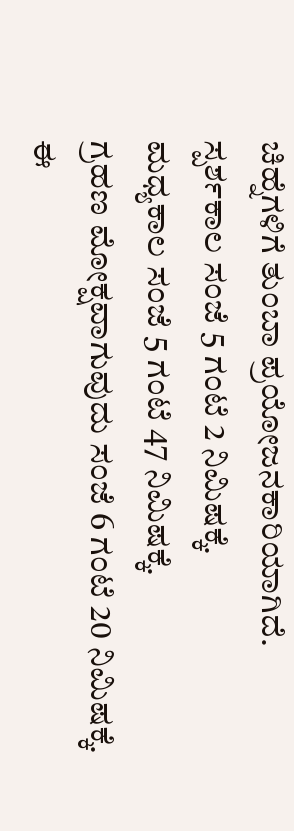ಚಿಹ್ನೆಗಳಿಗೆ ತುಂಬಾ ಪ್ರಯೋಜನಕಾರಿಯಾಗಿದೆ.
ಸ್ಪರ್ಶಕಾಲ ಸಂಜೆ 5 ಗಂಟೆ 2 ನಿಮಿಷಕ್ಕೆ.
ಮಧ್ಯಕಾಲ ಸಂಜೆ 5 ಗಂಟೆ 47 ನಿಮಿಷಕ್ಕೆ.
ಗ್ರಹಣ ಮೋಕ್ಷವಾಗುವುದು ಸಂಜೆ 6 ಗಂಟೆ 20 ನಿಮಿಷಕ್ಕೆ.
ಈ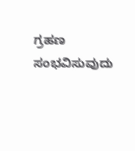ಗ್ರಹಣ ಸಂಭವಿಸುವುದು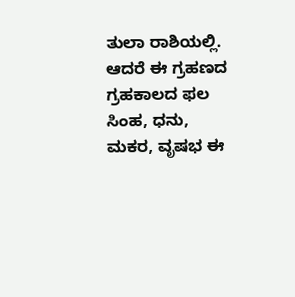ತುಲಾ ರಾಶಿಯಲ್ಲಿ. ಆದರೆ ಈ ಗ್ರಹಣದ ಗ್ರಹಕಾಲದ ಫಲ ಸಿಂಹ, ಧನು, ಮಕರ, ವೃಷಭ ಈ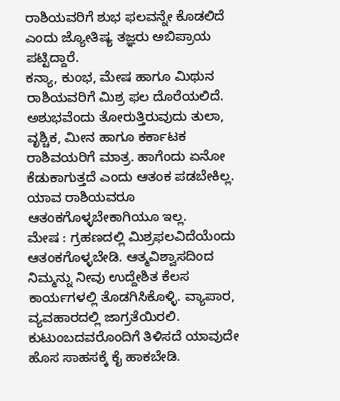ರಾಶಿಯವರಿಗೆ ಶುಭ ಫಲವನ್ನೇ ಕೊಡಲಿದೆ ಎಂದು ಜ್ಯೋತಿಷ್ಯ ತಜ್ಞರು ಅಬಿಪ್ರಾಯ ಪಟ್ಟಿದ್ದಾರೆ.
ಕನ್ಯಾ, ಕುಂಭ, ಮೇಷ ಹಾಗೂ ಮಿಥುನ ರಾಶಿಯವರಿಗೆ ಮಿಶ್ರ ಫಲ ದೊರೆಯಲಿದೆ. ಅಶುಭವೆಂದು ತೋರುತ್ತಿರುವುದು ತುಲಾ, ವೃಶ್ಚಿಕ, ಮೀನ ಹಾಗೂ ಕರ್ಕಾಟಕ ರಾಶಿವಯರಿಗೆ ಮಾತ್ರ. ಹಾಗೆಂದು ಏನೋ ಕೆಡುಕಾಗುತ್ತದೆ ಎಂದು ಆತಂಕ ಪಡಬೇಕಿಲ್ಲ. ಯಾವ ರಾಶಿಯವರೂ ಆತಂಕಗೊಳ್ಳಬೇಕಾಗಿಯೂ ಇಲ್ಲ.
ಮೇಷ : ಗ್ರಹಣದಲ್ಲಿ ಮಿಶ್ರಫಲವಿದೆಯೆಂದು ಆತಂಕಗೊಳ್ಳಬೇಡಿ. ಆತ್ಮವಿಶ್ವಾಸದಿಂದ ನಿಮ್ಮನ್ನು ನೀವು ಉದ್ದೇಶಿತ ಕೆಲಸ ಕಾರ್ಯಗಳಲ್ಲಿ ತೊಡಗಿಸಿಕೊಳ್ಳಿ. ವ್ಯಾಪಾರ, ವ್ಯವಹಾರದಲ್ಲಿ ಜಾಗ್ರತೆಯಿರಲಿ. ಕುಟುಂಬದವರೊಂದಿಗೆ ತಿಳಿಸದೆ ಯಾವುದೇ ಹೊಸ ಸಾಹಸಕ್ಕೆ ಕೈ ಹಾಕಬೇಡಿ.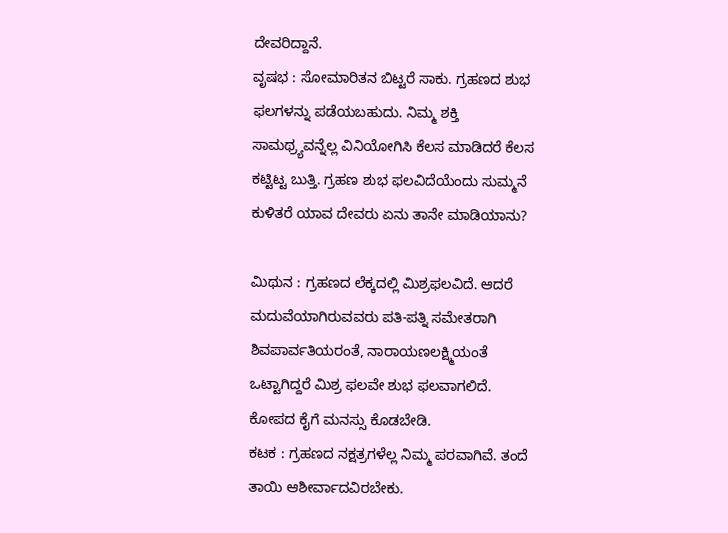ದೇವರಿದ್ದಾನೆ.
ವೃಷಭ : ಸೋಮಾರಿತನ ಬಿಟ್ಟರೆ ಸಾಕು. ಗ್ರಹಣದ ಶುಭ ಫಲಗಳನ್ನು ಪಡೆಯಬಹುದು. ನಿಮ್ಮ ಶಕ್ತಿ ಸಾಮಥ್ರ್ಯವನ್ನೆಲ್ಲ ವಿನಿಯೋಗಿಸಿ ಕೆಲಸ ಮಾಡಿದರೆ ಕೆಲಸ ಕಟ್ಟಿಟ್ಟ ಬುತ್ತಿ. ಗ್ರಹಣ ಶುಭ ಫಲವಿದೆಯೆಂದು ಸುಮ್ಮನೆ ಕುಳಿತರೆ ಯಾವ ದೇವರು ಏನು ತಾನೇ ಮಾಡಿಯಾನು?

ಮಿಥುನ : ಗ್ರಹಣದ ಲೆಕ್ಕದಲ್ಲಿ ಮಿಶ್ರಫಲವಿದೆ. ಆದರೆ ಮದುವೆಯಾಗಿರುವವರು ಪತಿ-ಪತ್ನಿ ಸಮೇತರಾಗಿ ಶಿವಪಾರ್ವತಿಯರಂತೆ, ನಾರಾಯಣಲಕ್ಷ್ಮಿಯಂತೆ ಒಟ್ಟಾಗಿದ್ದರೆ ಮಿಶ್ರ ಫಲವೇ ಶುಭ ಫಲವಾಗಲಿದೆ. ಕೋಪದ ಕೈಗೆ ಮನಸ್ಸು ಕೊಡಬೇಡಿ.
ಕಟಕ : ಗ್ರಹಣದ ನಕ್ಷತ್ರಗಳೆಲ್ಲ ನಿಮ್ಮ ಪರವಾಗಿವೆ. ತಂದೆ ತಾಯಿ ಆಶೀರ್ವಾದವಿರಬೇಕು.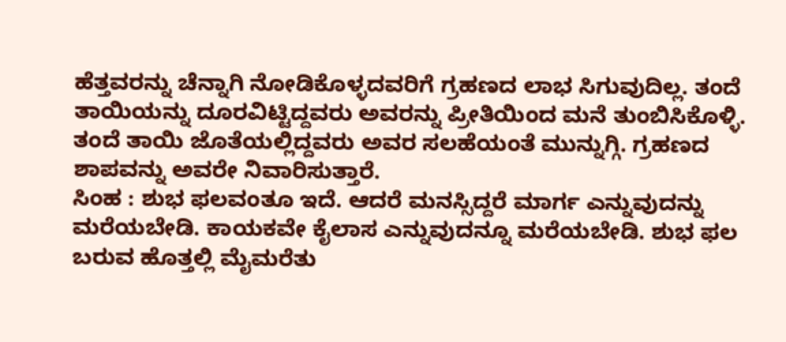ಹೆತ್ತವರನ್ನು ಚೆನ್ನಾಗಿ ನೋಡಿಕೊಳ್ಳದವರಿಗೆ ಗ್ರಹಣದ ಲಾಭ ಸಿಗುವುದಿಲ್ಲ. ತಂದೆ ತಾಯಿಯನ್ನು ದೂರವಿಟ್ಟಿದ್ದವರು ಅವರನ್ನು ಪ್ರೀತಿಯಿಂದ ಮನೆ ತುಂಬಿಸಿಕೊಳ್ಳಿ. ತಂದೆ ತಾಯಿ ಜೊತೆಯಲ್ಲಿದ್ದವರು ಅವರ ಸಲಹೆಯಂತೆ ಮುನ್ನುಗ್ಗಿ. ಗ್ರಹಣದ ಶಾಪವನ್ನು ಅವರೇ ನಿವಾರಿಸುತ್ತಾರೆ.
ಸಿಂಹ : ಶುಭ ಫಲವಂತೂ ಇದೆ. ಆದರೆ ಮನಸ್ಸಿದ್ದರೆ ಮಾರ್ಗ ಎನ್ನುವುದನ್ನು ಮರೆಯಬೇಡಿ. ಕಾಯಕವೇ ಕೈಲಾಸ ಎನ್ನುವುದನ್ನೂ ಮರೆಯಬೇಡಿ. ಶುಭ ಫಲ ಬರುವ ಹೊತ್ತಲ್ಲಿ ಮೈಮರೆತು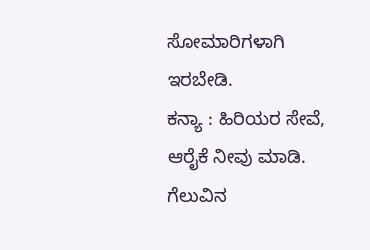ಸೋಮಾರಿಗಳಾಗಿ ಇರಬೇಡಿ.
ಕನ್ಯಾ : ಹಿರಿಯರ ಸೇವೆ, ಆರೈಕೆ ನೀವು ಮಾಡಿ. ಗೆಲುವಿನ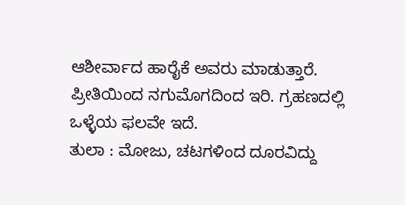ಆಶೀರ್ವಾದ ಹಾರೈಕೆ ಅವರು ಮಾಡುತ್ತಾರೆ. ಪ್ರೀತಿಯಿಂದ ನಗುಮೊಗದಿಂದ ಇರಿ. ಗ್ರಹಣದಲ್ಲಿ ಒಳ್ಳೆಯ ಫಲವೇ ಇದೆ.
ತುಲಾ : ಮೋಜು, ಚಟಗಳಿಂದ ದೂರವಿದ್ದು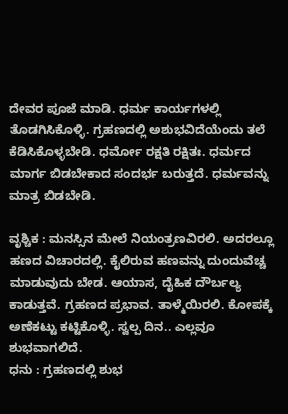ದೇವರ ಪೂಜೆ ಮಾಡಿ. ಧರ್ಮ ಕಾರ್ಯಗಳಲ್ಲಿ ತೊಡಗಿಸಿಕೊಳ್ಳಿ. ಗ್ರಹಣದಲ್ಲಿ ಅಶುಭವಿದೆಯೆಂದು ತಲೆ ಕೆಡಿಸಿಕೊಳ್ಳಬೇಡಿ. ಧರ್ಮೋ ರಕ್ಷತಿ ರಕ್ಷಿತಃ. ಧರ್ಮದ ಮಾರ್ಗ ಬಿಡಬೇಕಾದ ಸಂದರ್ಭ ಬರುತ್ತದೆ. ಧರ್ಮವನ್ನು ಮಾತ್ರ ಬಿಡಬೇಡಿ.

ವೃಶ್ಚಿಕ : ಮನಸ್ಸಿನ ಮೇಲೆ ನಿಯಂತ್ರಣವಿರಲಿ. ಅದರಲ್ಲೂ ಹಣದ ವಿಚಾರದಲ್ಲಿ. ಕೈಲಿರುವ ಹಣವನ್ನು ದುಂದುವೆಚ್ಚ ಮಾಡುವುದು ಬೇಡ. ಆಯಾಸ, ದೈಹಿಕ ದೌರ್ಬಲ್ಯ ಕಾಡುತ್ತವೆ. ಗ್ರಹಣದ ಪ್ರಭಾವ. ತಾಳ್ಮೆಯಿರಲಿ. ಕೋಪಕ್ಕೆ ಅಣೆಕಟ್ಟು ಕಟ್ಟಿಕೊಳ್ಳಿ. ಸ್ವಲ್ಪ ದಿನ.. ಎಲ್ಲವೂ ಶುಭವಾಗಲಿದೆ.
ಧನು : ಗ್ರಹಣದಲ್ಲಿ ಶುಭ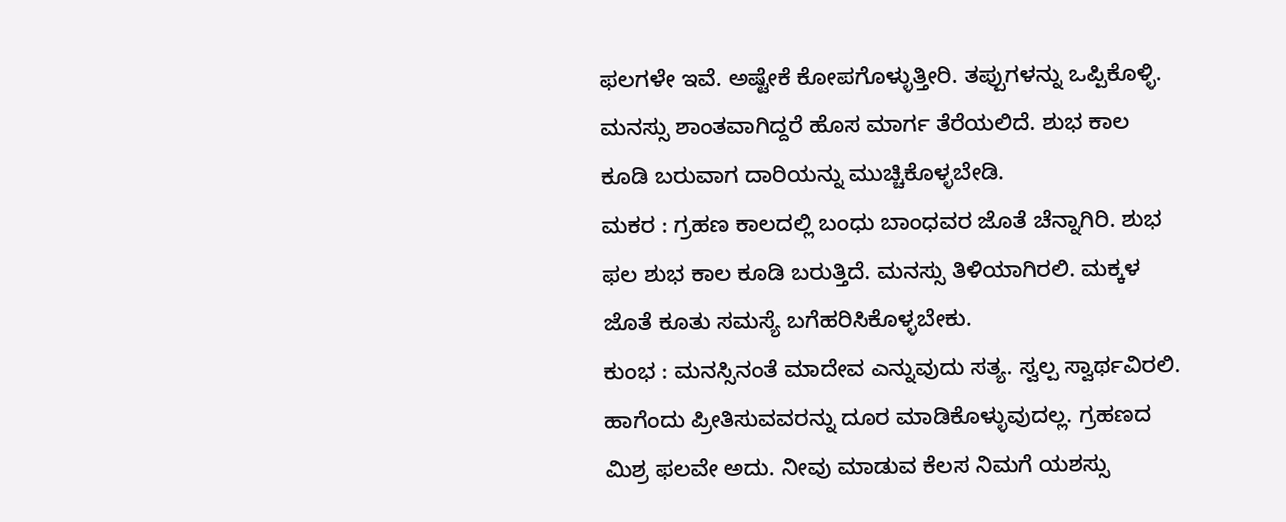ಫಲಗಳೇ ಇವೆ. ಅಷ್ಟೇಕೆ ಕೋಪಗೊಳ್ಳುತ್ತೀರಿ. ತಪ್ಪುಗಳನ್ನು ಒಪ್ಪಿಕೊಳ್ಳಿ. ಮನಸ್ಸು ಶಾಂತವಾಗಿದ್ದರೆ ಹೊಸ ಮಾರ್ಗ ತೆರೆಯಲಿದೆ. ಶುಭ ಕಾಲ ಕೂಡಿ ಬರುವಾಗ ದಾರಿಯನ್ನು ಮುಚ್ಚಿಕೊಳ್ಳಬೇಡಿ.
ಮಕರ : ಗ್ರಹಣ ಕಾಲದಲ್ಲಿ ಬಂಧು ಬಾಂಧವರ ಜೊತೆ ಚೆನ್ನಾಗಿರಿ. ಶುಭ ಫಲ ಶುಭ ಕಾಲ ಕೂಡಿ ಬರುತ್ತಿದೆ. ಮನಸ್ಸು ತಿಳಿಯಾಗಿರಲಿ. ಮಕ್ಕಳ ಜೊತೆ ಕೂತು ಸಮಸ್ಯೆ ಬಗೆಹರಿಸಿಕೊಳ್ಳಬೇಕು.
ಕುಂಭ : ಮನಸ್ಸಿನಂತೆ ಮಾದೇವ ಎನ್ನುವುದು ಸತ್ಯ. ಸ್ವಲ್ಪ ಸ್ವಾರ್ಥವಿರಲಿ. ಹಾಗೆಂದು ಪ್ರೀತಿಸುವವರನ್ನು ದೂರ ಮಾಡಿಕೊಳ್ಳುವುದಲ್ಲ. ಗ್ರಹಣದ ಮಿಶ್ರ ಫಲವೇ ಅದು. ನೀವು ಮಾಡುವ ಕೆಲಸ ನಿಮಗೆ ಯಶಸ್ಸು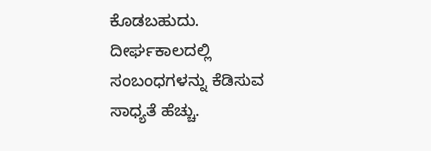ಕೊಡಬಹುದು. ದೀರ್ಘಕಾಲದಲ್ಲಿ ಸಂಬಂಧಗಳನ್ನು ಕೆಡಿಸುವ ಸಾಧ್ಯತೆ ಹೆಚ್ಚು.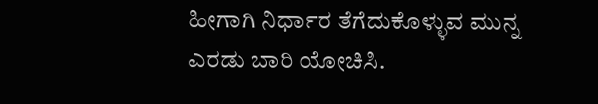ಹೀಗಾಗಿ ನಿರ್ಧಾರ ತೆಗೆದುಕೊಳ್ಳುವ ಮುನ್ನ ಎರಡು ಬಾರಿ ಯೋಚಿಸಿ.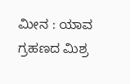ಮೀನ : ಯಾವ ಗ್ರಹಣದ ಮಿಶ್ರ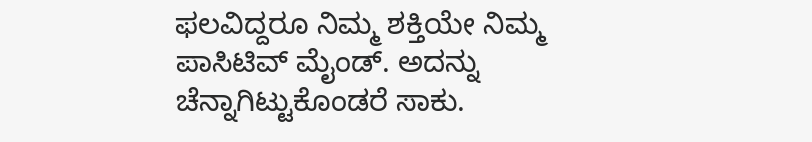ಫಲವಿದ್ದರೂ ನಿಮ್ಮ ಶಕ್ತಿಯೇ ನಿಮ್ಮ ಪಾಸಿಟಿವ್ ಮೈಂಡ್. ಅದನ್ನು ಚೆನ್ನಾಗಿಟ್ಟುಕೊಂಡರೆ ಸಾಕು.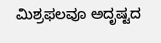ಮಿಶ್ರಫಲವೂ ಅದೃಷ್ಟದ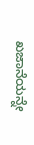ಖಜಾನೆಯನ್ನೇ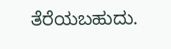ತೆರೆಯಬಹುದು.